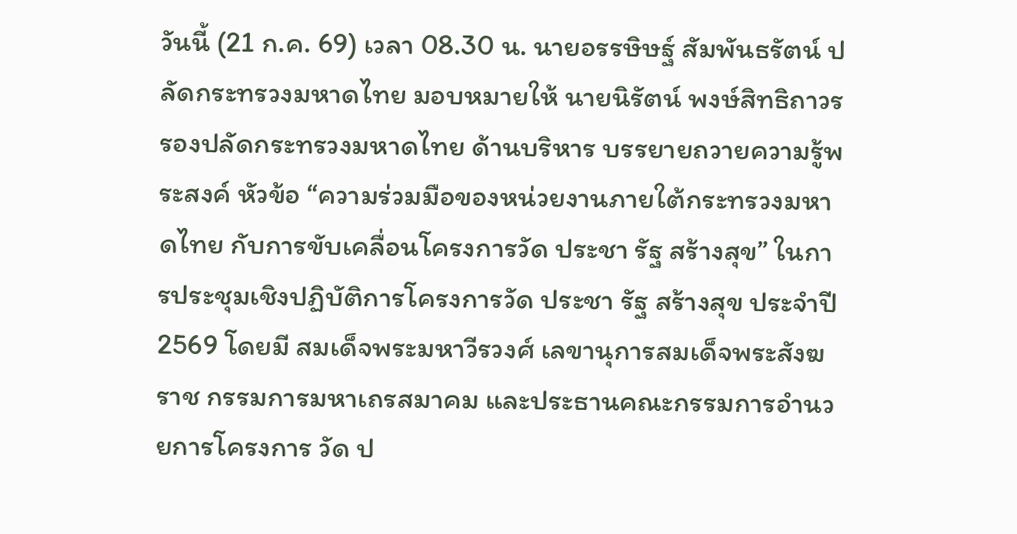วันนี้ (21 ก.ค. 69) เวลา 08.30 น. นายอรรษิษฐ์ สัมพันธรัตน์ ปลัดกระทรวงมหาดไทย มอบหมายให้ นายนิรัตน์ พงษ์สิทธิถาวร รองปลัดกระทรวงมหาดไทย ด้านบริหาร บรรยายถวายความรู้พระสงค์ หัวข้อ “ความร่วมมือของหน่วยงานภายใต้กระทรวงมหาดไทย กับการขับเคลื่อนโครงการวัด ประชา รัฐ สร้างสุข” ในการประชุมเชิงปฏิบัติการโครงการวัด ประชา รัฐ สร้างสุข ประจำปี 2569 โดยมี สมเด็จพระมหาวีรวงศ์ เลขานุการสมเด็จพระสังฆราช กรรมการมหาเถรสมาคม และประธานคณะกรรมการอำนวยการโครงการ วัด ป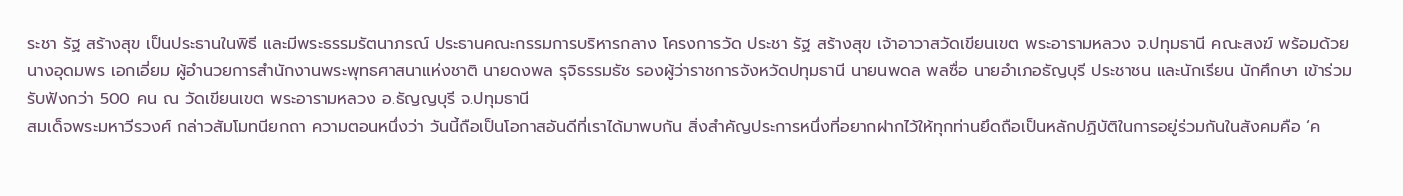ระชา รัฐ สร้างสุข เป็นประธานในพิธี และมีพระธรรมรัตนาภรณ์ ประธานคณะกรรมการบริหารกลาง โครงการวัด ประชา รัฐ สร้างสุข เจ้าอาวาสวัดเขียนเขต พระอารามหลวง จ.ปทุมธานี คณะสงฆ์ พร้อมด้วย นางอุดมพร เอกเอี่ยม ผู้อำนวยการสำนักงานพระพุทธศาสนาแห่งชาติ นายดงพล รุจิธรรมธัช รองผู้ว่าราชการจังหวัดปทุมธานี นายนพดล พลซื่อ นายอำเภอธัญบุรี ประชาชน และนักเรียน นักศึกษา เข้าร่วมรับฟังกว่า 500 คน ณ วัดเขียนเขต พระอารามหลวง อ.ธัญญบุรี จ.ปทุมธานี
สมเด็จพระมหาวีรวงศ์ กล่าวสัมโมทนียกถา ความตอนหนึ่งว่า วันนี้ถือเป็นโอกาสอันดีที่เราได้มาพบกัน สิ่งสำคัญประการหนึ่งที่อยากฝากไว้ให้ทุกท่านยึดถือเป็นหลักปฏิบัติในการอยู่ร่วมกันในสังคมคือ ‘ค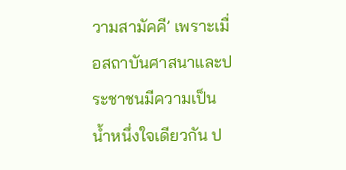วามสามัคคี’ เพราะเมื่อสถาบันศาสนาและประชาชนมีความเป็นน้ำหนึ่งใจเดียวกัน ป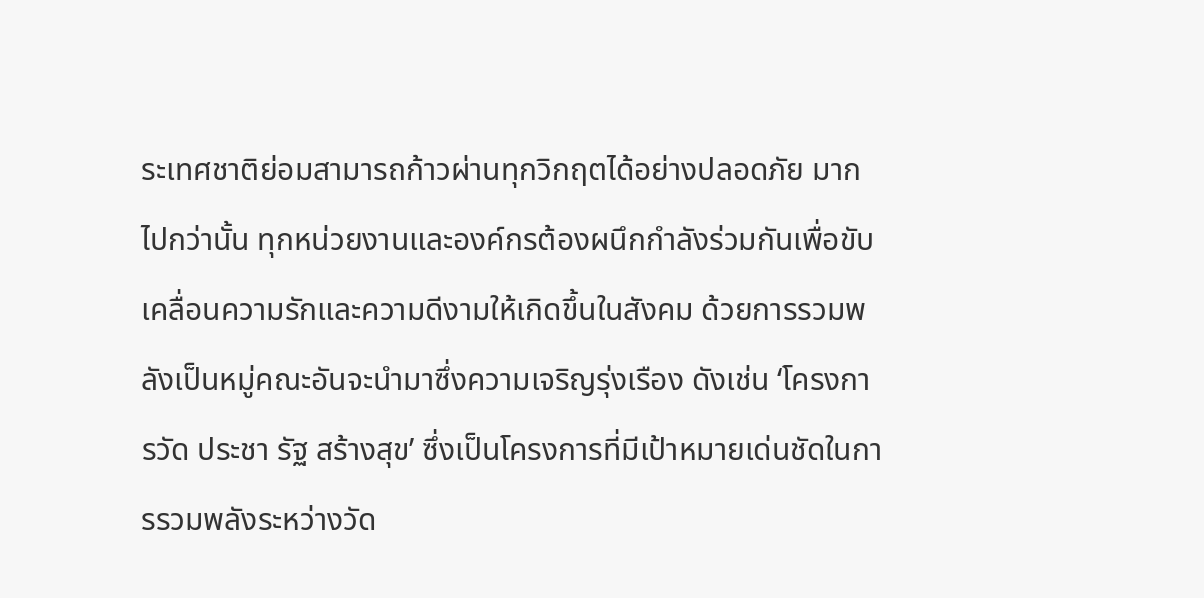ระเทศชาติย่อมสามารถก้าวผ่านทุกวิกฤตได้อย่างปลอดภัย มากไปกว่านั้น ทุกหน่วยงานและองค์กรต้องผนึกกำลังร่วมกันเพื่อขับเคลื่อนความรักและความดีงามให้เกิดขึ้นในสังคม ด้วยการรวมพลังเป็นหมู่คณะอันจะนำมาซึ่งความเจริญรุ่งเรือง ดังเช่น ‘โครงการวัด ประชา รัฐ สร้างสุข’ ซึ่งเป็นโครงการที่มีเป้าหมายเด่นชัดในการรวมพลังระหว่างวัด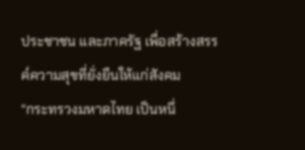ประชาชน และภาครัฐ เพื่อสร้างสรรค์ความสุขที่ยั่งยืนให้แก่สังคม
“กระทรวงมหาดไทย เป็นหนึ่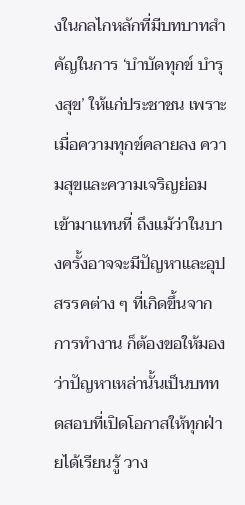งในกลไกหลักที่มีบทบาทสำคัญในการ ‘บำบัดทุกข์ บำรุงสุข’ ให้แก่ประชาชน เพราะเมื่อความทุกข์คลายลง ความสุขและความเจริญย่อมเข้ามาแทนที่ ถึงแม้ว่าในบางครั้งอาจจะมีปัญหาและอุปสรรคต่าง ๆ ที่เกิดขึ้นจากการทำงาน ก็ต้องขอให้มองว่าปัญหาเหล่านั้นเป็นบททดสอบที่เปิดโอกาสให้ทุกฝ่ายได้เรียนรู้ วาง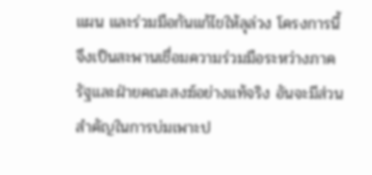แผน และร่วมมือกันแก้ไขให้ลุล่วง โครงการนี้จึงเป็นสะพานเชื่อมความร่วมมือระหว่างภาครัฐและฝ่ายคณะสงฆ์อย่างแท้จริง อันจะมีส่วนสำคัญในการบ่มเพาะป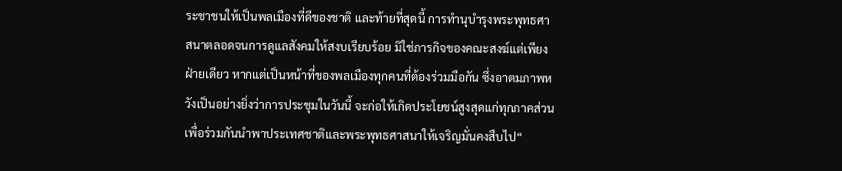ระชาชนให้เป็นพลเมืองที่ดีของชาติ และท้ายที่สุดนี้ การทำนุบำรุงพระพุทธศาสนาตลอดจนการดูแลสังคมให้สงบเรียบร้อย มิใช่ภารกิจของคณะสงฆ์แต่เพียงฝ่ายเดียว หากแต่เป็นหน้าที่ของพลเมืองทุกคนที่ต้องร่วมมือกัน ซึ่งอาตมภาพหวังเป็นอย่างยิ่งว่าการประชุมในวันนี้ จะก่อให้เกิดประโยชน์สูงสุดแก่ทุกภาคส่วน เพื่อร่วมกันนำพาประเทศชาติและพระพุทธศาสนาให้เจริญมั่นคงสืบไป“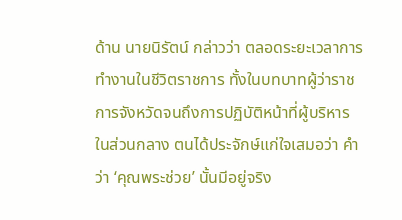ด้าน นายนิรัตน์ กล่าวว่า ตลอดระยะเวลาการทำงานในชีวิตราชการ ทั้งในบทบาทผู้ว่าราชการจังหวัดจนถึงการปฏิบัติหน้าที่ผู้บริหารในส่วนกลาง ตนได้ประจักษ์แก่ใจเสมอว่า คำว่า ‘คุณพระช่วย’ นั้นมีอยู่จริง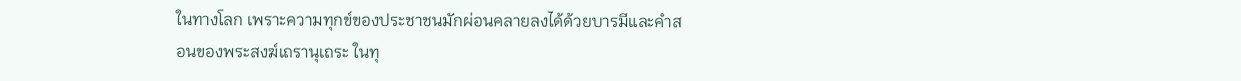ในทางโลก เพราะความทุกข์ของประชาชนมักผ่อนคลายลงได้ด้วยบารมีและคำสอนของพระสงฆ์เถรานุเถระ ในทุ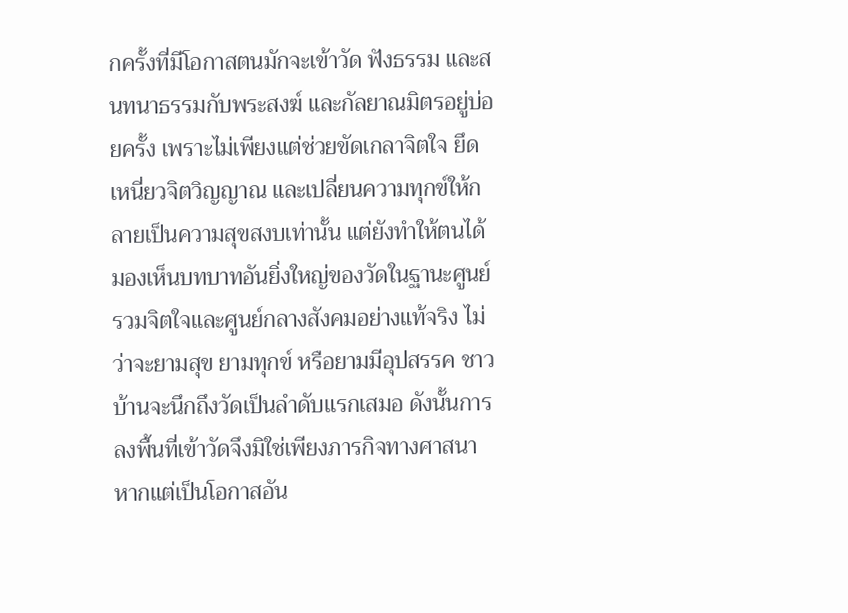กครั้งที่มีโอกาสตนมักจะเข้าวัด ฟังธรรม และสนทนาธรรมกับพระสงฆ์ และกัลยาณมิตรอยู่บ่อยครั้ง เพราะไม่เพียงแต่ช่วยขัดเกลาจิตใจ ยึดเหนี่ยวจิตวิญญาณ และเปลี่ยนความทุกข์ให้กลายเป็นความสุขสงบเท่านั้น แต่ยังทำให้ตนได้มองเห็นบทบาทอันยิ่งใหญ่ของวัดในฐานะศูนย์รวมจิตใจและศูนย์กลางสังคมอย่างแท้จริง ไม่ว่าจะยามสุข ยามทุกข์ หรือยามมีอุปสรรค ชาวบ้านจะนึกถึงวัดเป็นลำดับแรกเสมอ ดังนั้นการลงพื้นที่เข้าวัดจึงมิใช่เพียงภารกิจทางศาสนา หากแต่เป็นโอกาสอัน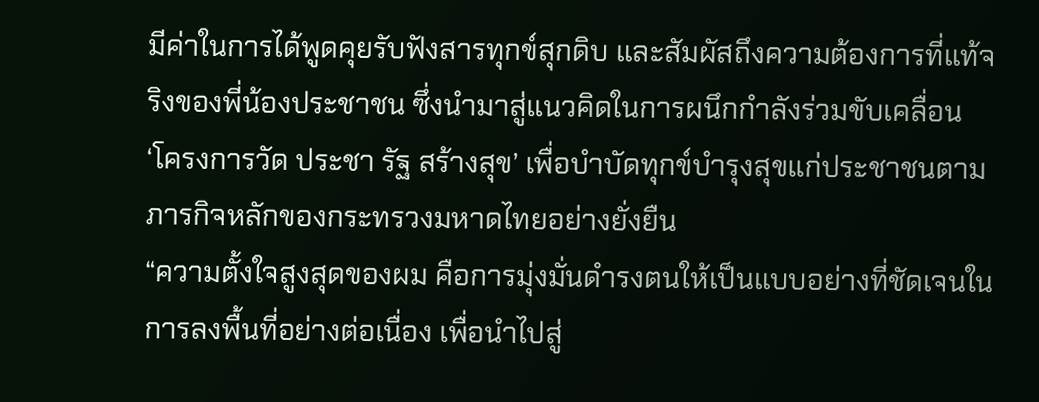มีค่าในการได้พูดคุยรับฟังสารทุกข์สุกดิบ และสัมผัสถึงความต้องการที่แท้จริงของพี่น้องประชาชน ซึ่งนำมาสู่แนวคิดในการผนึกกำลังร่วมขับเคลื่อน ‘โครงการวัด ประชา รัฐ สร้างสุข’ เพื่อบำบัดทุกข์บำรุงสุขแก่ประชาชนตามภารกิจหลักของกระทรวงมหาดไทยอย่างยั่งยืน
“ความตั้งใจสูงสุดของผม คือการมุ่งมั่นดำรงตนให้เป็นแบบอย่างที่ชัดเจนในการลงพื้นที่อย่างต่อเนื่อง เพื่อนำไปสู่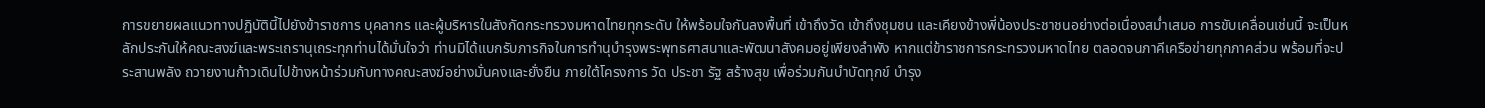การขยายผลแนวทางปฏิบัตินี้ไปยังข้าราชการ บุคลากร และผู้บริหารในสังกัดกระทรวงมหาดไทยทุกระดับ ให้พร้อมใจกันลงพื้นที่ เข้าถึงวัด เข้าถึงชุมชน และเคียงข้างพี่น้องประชาชนอย่างต่อเนื่องสม่ำเสมอ การขับเคลื่อนเช่นนี้ จะเป็นหลักประกันให้คณะสงฆ์และพระเถรานุเถระทุกท่านได้มั่นใจว่า ท่านมิได้แบกรับภารกิจในการทำนุบำรุงพระพุทธศาสนาและพัฒนาสังคมอยู่เพียงลำพัง หากแต่ข้าราชการกระทรวงมหาดไทย ตลอดจนภาคีเครือข่ายทุกภาคส่วน พร้อมที่จะประสานพลัง ถวายงานก้าวเดินไปข้างหน้าร่วมกับทางคณะสงฆ์อย่างมั่นคงและยั่งยืน ภายใต้โครงการ วัด ประชา รัฐ สร้างสุข เพื่อร่วมกันบำบัดทุกข์ บำรุง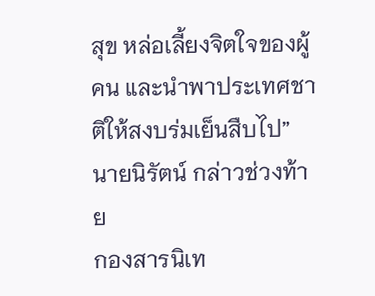สุข หล่อเลี้ยงจิตใจของผู้คน และนำพาประเทศชาติให้สงบร่มเย็นสืบไป” นายนิรัตน์ กล่าวช่วงท้าย
กองสารนิเท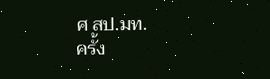ศ สป.มท.
ครั้ง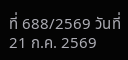ที่ 688/2569 วันที่ 21 ก.ค. 2569